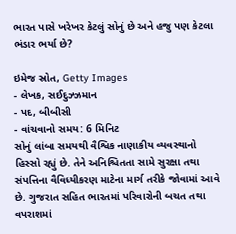ભારત પાસે ખરેખર કેટલું સોનું છે અને હજુ પણ કેટલા ભંડાર ભર્યા છે?

ઇમેજ સ્રોત, Getty Images
- લેખક, સઈદુઝ્ઝમાન
- પદ, બીબીસી
- વાંચવાનો સમય: 6 મિનિટ
સોનું લાંબા સમયથી વૈશ્વિક નાણાકીય વ્યવસ્થાનો હિસ્સો રહ્યું છે. તેને અનિશ્ચિતતા સામે સુરક્ષા તથા સંપત્તિના વૈવિધ્યીકરણ માટેના માર્ગ તરીકે જોવામાં આવે છે. ગુજરાત સહિત ભારતમાં પરિવારોની બચત તથા વપરાશમાં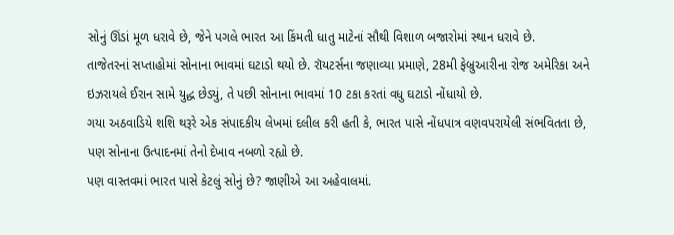સોનું ઊંડાં મૂળ ધરાવે છે, જેને પગલે ભારત આ કિંમતી ધાતુ માટેનાં સૌથી વિશાળ બજારોમાં સ્થાન ધરાવે છે.
તાજેતરનાં સપ્તાહોમાં સોનાના ભાવમાં ઘટાડો થયો છે. રૉયટર્સના જણાવ્યા પ્રમાણે, 28મી ફેબ્રુઆરીના રોજ અમેરિકા અને ઇઝરાયલે ઈરાન સામે યુદ્ધ છેડ્યું, તે પછી સોનાના ભાવમાં 10 ટકા કરતાં વધુ ઘટાડો નોંધાયો છે.
ગયા અઠવાડિયે શશિ થરૂરે એક સંપાદકીય લેખમાં દલીલ કરી હતી કે, ભારત પાસે નોંધપાત્ર વણવપરાયેલી સંભવિતતા છે, પણ સોનાના ઉત્પાદનમાં તેનો દેખાવ નબળો રહ્યો છે.
પણ વાસ્તવમાં ભારત પાસે કેટલું સોનું છે? જાણીએ આ અહેવાલમાં.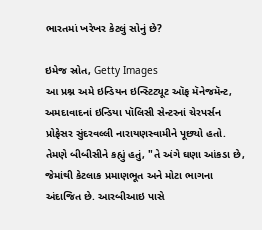ભારતમાં ખરેખર કેટલું સોનું છે?

ઇમેજ સ્રોત, Getty Images
આ પ્રશ્ન અમે ઇન્ડિયન ઇન્સ્ટિટ્યૂટ ઑફ મૅનેજમૅન્ટ, અમદાવાદનાં ઇન્ડિયા પૉલિસી સેન્ટરનાં ચેરપર્સન પ્રોફેસર સુંદરવલ્લી નારાયણસ્વામીને પૂછ્યો હતો.
તેમણે બીબીસીને કહ્યું હતું, "તે અંગે ઘણા આંકડા છે, જેમાંથી કેટલાક પ્રમાણભૂત અને મોટા ભાગના અંદાજિત છે. આરબીઆઇ પાસે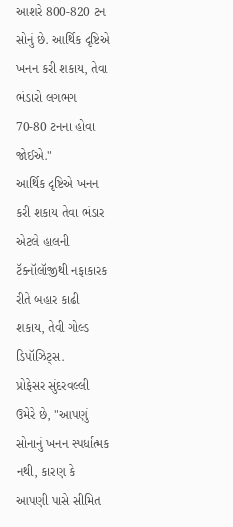આશરે 800-820 ટન સોનું છે. આર્થિક દૃષ્ટિએ ખનન કરી શકાય, તેવા ભંડારો લગભગ 70-80 ટનના હોવા જોઈએ."
આર્થિક દૃષ્ટિએ ખનન કરી શકાય તેવા ભંડાર એટલે હાલની ટૅક્નૉલૉજીથી નફાકારક રીતે બહાર કાઢી શકાય, તેવી ગોલ્ડ ડિપૉઝિટ્સ.
પ્રોફેસર સુંદરવલ્લી ઉમેરે છે, "આપણું સોનાનું ખનન સ્પર્ધાત્મક નથી, કારણ કે આપણી પાસે સીમિત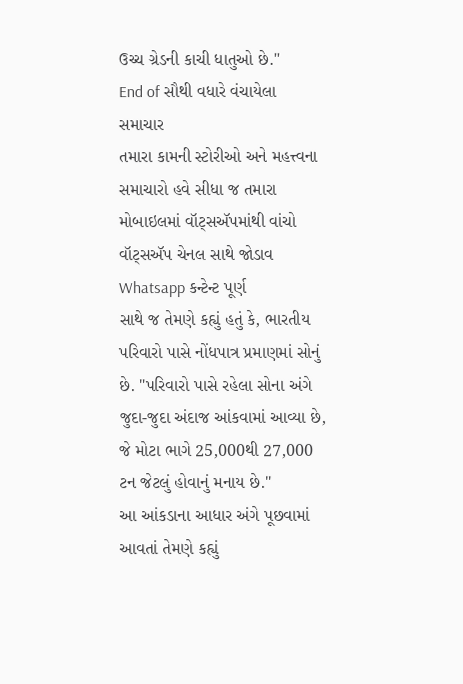ઉચ્ચ ગ્રેડની કાચી ધાતુઓ છે."
End of સૌથી વધારે વંચાયેલા સમાચાર
તમારા કામની સ્ટોરીઓ અને મહત્ત્વના સમાચારો હવે સીધા જ તમારા મોબાઇલમાં વૉટ્સઍપમાંથી વાંચો
વૉટ્સઍપ ચેનલ સાથે જોડાવ
Whatsapp કન્ટેન્ટ પૂર્ણ
સાથે જ તેમણે કહ્યું હતું કે, ભારતીય પરિવારો પાસે નોંધપાત્ર પ્રમાણમાં સોનું છે. "પરિવારો પાસે રહેલા સોના અંગે જુદા-જુદા અંદાજ આંકવામાં આવ્યા છે, જે મોટા ભાગે 25,000થી 27,000 ટન જેટલું હોવાનું મનાય છે."
આ આંકડાના આધાર અંગે પૂછવામાં આવતાં તેમણે કહ્યું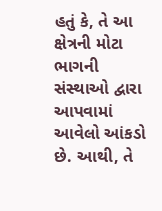હતું કે, તે આ ક્ષેત્રની મોટા ભાગની સંસ્થાઓ દ્વારા આપવામાં આવેલો આંકડો છે. આથી, તે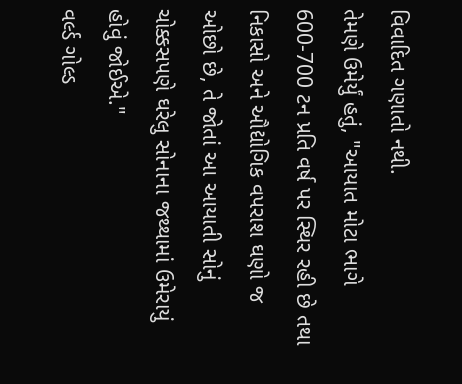વિવાદિત ગણાતો નથી.
તેમણે ઉમેર્યું હતું, "આયાત મોટા ભાગે 600-700 ટન પ્રતિ વર્ષ પર સ્થિર રહી છે તથા નિકાસો અને ઔદ્યોગિક વપરાશ ઘણો જ ઓછો છે, તે જોતાં આ આયાતી સોનું ચોક્કસપણે ઘરેલુ સોનાના જથ્થામાં ઉમેરાયું હોવું જોઈએ."
વર્લ્ડ ગોલ્ડ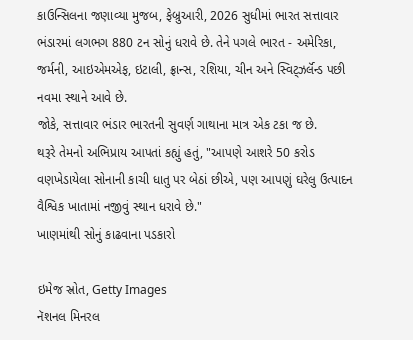કાઉન્સિલના જણાવ્યા મુજબ, ફેબ્રુઆરી, 2026 સુધીમાં ભારત સત્તાવાર ભંડારમાં લગભગ 880 ટન સોનું ધરાવે છે. તેને પગલે ભારત - અમેરિકા, જર્મની, આઇએમએફ, ઇટાલી, ફ્રાન્સ, રશિયા, ચીન અને સ્વિટ્ઝર્લૅન્ડ પછી નવમા સ્થાને આવે છે.
જોકે, સત્તાવાર ભંડાર ભારતની સુવર્ણ ગાથાના માત્ર એક ટકા જ છે.
થરૂરે તેમનો અભિપ્રાય આપતાં કહ્યું હતું, "આપણે આશરે 50 કરોડ વણખેડાયેલા સોનાની કાચી ધાતુ પર બેઠાં છીએ, પણ આપણું ઘરેલુ ઉત્પાદન વૈશ્વિક ખાતામાં નજીવું સ્થાન ધરાવે છે."
ખાણમાંથી સોનું કાઢવાના પડકારો

ઇમેજ સ્રોત, Getty Images
નૅશનલ મિનરલ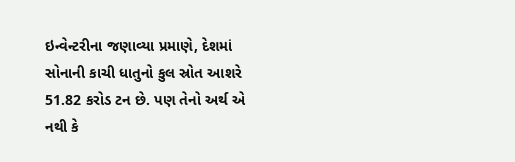ઇન્વેન્ટરીના જણાવ્યા પ્રમાણે, દેશમાં સોનાની કાચી ધાતુનો કુલ સ્રોત આશરે 51.82 કરોડ ટન છે. પણ તેનો અર્થ એ નથી કે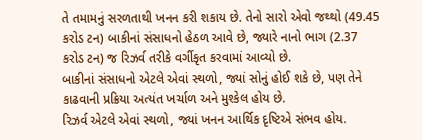તે તમામનું સરળતાથી ખનન કરી શકાય છે. તેનો સારો એવો જથ્થો (49.45 કરોડ ટન) બાકીનાં સંસાધનો હેઠળ આવે છે, જ્યારે નાનો ભાગ (2.37 કરોડ ટન) જ રિઝર્વ તરીકે વર્ગીકૃત કરવામાં આવ્યો છે.
બાકીનાં સંસાધનો એટલે એવાં સ્થળો, જ્યાં સોનું હોઈ શકે છે, પણ તેને કાઢવાની પ્રક્રિયા અત્યંત ખર્ચાળ અને મુશ્કેલ હોય છે.
રિઝર્વ એટલે એવાં સ્થળો, જ્યાં ખનન આર્થિક દૃષ્ટિએ સંભવ હોય.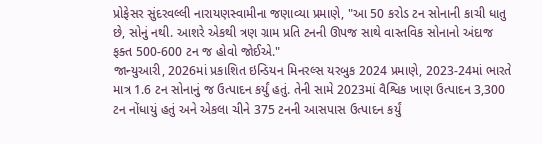પ્રોફેસર સુંદરવલ્લી નારાયણસ્વામીના જણાવ્યા પ્રમાણે, "આ 50 કરોડ ટન સોનાની કાચી ધાતુ છે, સોનું નથી. આશરે એકથી ત્રણ ગ્રામ પ્રતિ ટનની ઊપજ સાથે વાસ્તવિક સોનાનો અંદાજ ફક્ત 500-600 ટન જ હોવો જોઈએ."
જાન્યુઆરી, 2026માં પ્રકાશિત ઇન્ડિયન મિનરલ્સ યરબુક 2024 પ્રમાણે, 2023-24માં ભારતે માત્ર 1.6 ટન સોનાનું જ ઉત્પાદન કર્યું હતું. તેની સામે 2023માં વૈશ્વિક ખાણ ઉત્પાદન 3,300 ટન નોંધાયું હતું અને એકલા ચીને 375 ટનની આસપાસ ઉત્પાદન કર્યું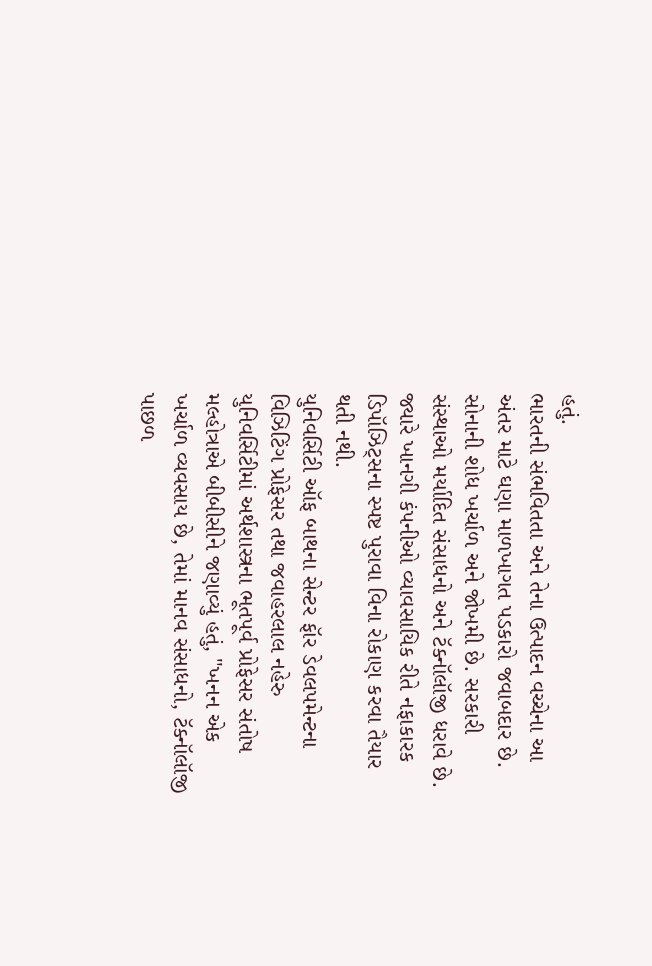હતું.
ભારતની સંભવિતતા અને તેના ઉત્પાદન વચ્ચેના આ અંતર માટે ઘણા માળખાગત પડકારો જવાબદાર છે. સોનાની શોધ ખર્ચાળ અને જોખમી છે. સરકારી સંસ્થાઓ મર્યાદિત સંસાધનો અને ટૅક્નૉલૉજી ધરાવે છે. જ્યારે ખાનગી કંપનીઓ વ્યાવસાયિક રીતે નફાકારક ડિપૉઝિટ્સના સ્પષ્ટ પુરાવા વિના રોકાણ કરવા તૈયાર થતી નથી.
યુનિવર્સિટી ઑફ બાથના સેન્ટર ફૉર ડેવલપમેન્ટના વિઝિટિંગ પ્રોફેસર તથા જવાહરલાલ નહેરુ યુનિવર્સિટીમાં અર્થશાસ્ત્રના ભૂતપૂર્વ પ્રોફેસર સંતોષ મલ્હોત્રાએ બીબીસીને જણાવ્યું હતું, "ખનન એક ખર્ચાળ વ્યવસાય છે, તેમાં માનવ સંસાધનો, ટૅક્નૉલૉજી પાછળ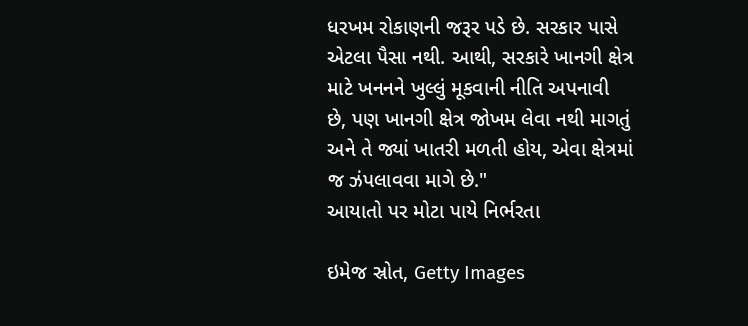ધરખમ રોકાણની જરૂર પડે છે. સરકાર પાસે એટલા પૈસા નથી. આથી, સરકારે ખાનગી ક્ષેત્ર માટે ખનનને ખુલ્લું મૂકવાની નીતિ અપનાવી છે, પણ ખાનગી ક્ષેત્ર જોખમ લેવા નથી માગતું અને તે જ્યાં ખાતરી મળતી હોય, એવા ક્ષેત્રમાં જ ઝંપલાવવા માગે છે."
આયાતો પર મોટા પાયે નિર્ભરતા

ઇમેજ સ્રોત, Getty Images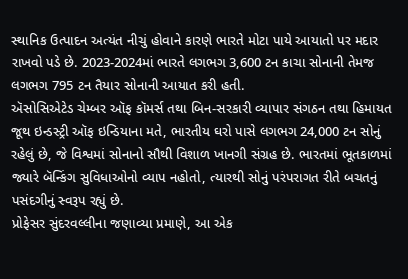સ્થાનિક ઉત્પાદન અત્યંત નીચું હોવાને કારણે ભારતે મોટા પાયે આયાતો પર મદાર રાખવો પડે છે. 2023-2024માં ભારતે લગભગ 3,600 ટન કાચા સોનાની તેમજ લગભગ 795 ટન તૈયાર સોનાની આયાત કરી હતી.
ઍસોસિએટેડ ચેમ્બર ઑફ કૉમર્સ તથા બિન-સરકારી વ્યાપાર સંગઠન તથા હિમાયત જૂથ ઇન્ડસ્ટ્રી ઑફ ઇન્ડિયાના મતે, ભારતીય ઘરો પાસે લગભગ 24,000 ટન સોનું રહેલું છે, જે વિશ્વમાં સોનાનો સૌથી વિશાળ ખાનગી સંગ્રહ છે. ભારતમાં ભૂતકાળમાં જ્યારે બૅન્કિંગ સુવિધાઓનો વ્યાપ નહોતો, ત્યારથી સોનું પરંપરાગત રીતે બચતનું પસંદગીનું સ્વરૂપ રહ્યું છે.
પ્રોફેસર સુંદરવલ્લીના જણાવ્યા પ્રમાણે, આ એક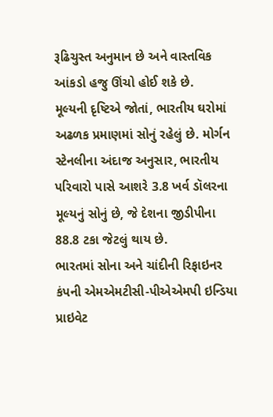રૂઢિચુસ્ત અનુમાન છે અને વાસ્તવિક આંકડો હજુ ઊંચો હોઈ શકે છે.
મૂલ્યની દૃષ્ટિએ જોતાં, ભારતીય ઘરોમાં અઢળક પ્રમાણમાં સોનું રહેલું છે. મોર્ગન સ્ટેનલીના અંદાજ અનુસાર, ભારતીય પરિવારો પાસે આશરે 3.8 ખર્વ ડૉલરના મૂલ્યનું સોનું છે, જે દેશના જીડીપીના 88.8 ટકા જેટલું થાય છે.
ભારતમાં સોના અને ચાંદીની રિફાઇનર કંપની એમએમટીસી-પીએએમપી ઇન્ડિયા પ્રાઇવેટ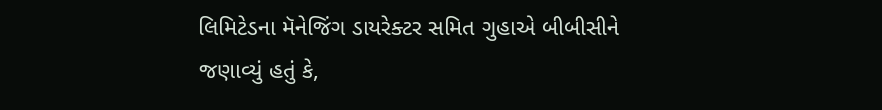લિમિટેડના મૅનેજિંગ ડાયરેક્ટર સમિત ગુહાએ બીબીસીને જણાવ્યું હતું કે,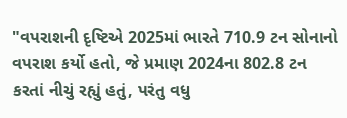"વપરાશની દૃષ્ટિએ 2025માં ભારતે 710.9 ટન સોનાનો વપરાશ કર્યો હતો, જે પ્રમાણ 2024ના 802.8 ટન કરતાં નીચું રહ્યું હતું, પરંતુ વધુ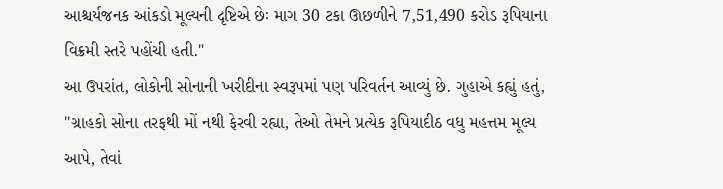આશ્ચર્યજનક આંકડો મૂલ્યની દૃષ્ટિએ છેઃ માગ 30 ટકા ઊછળીને 7,51,490 કરોડ રૂપિયાના વિક્રમી સ્તરે પહોંચી હતી."
આ ઉપરાંત, લોકોની સોનાની ખરીદીના સ્વરૂપમાં પણ પરિવર્તન આવ્યું છે. ગુહાએ કહ્યું હતું, "ગ્રાહકો સોના તરફથી મોં નથી ફેરવી રહ્યા, તેઓ તેમને પ્રત્યેક રૂપિયાદીઠ વધુ મહત્તમ મૂલ્ય આપે, તેવાં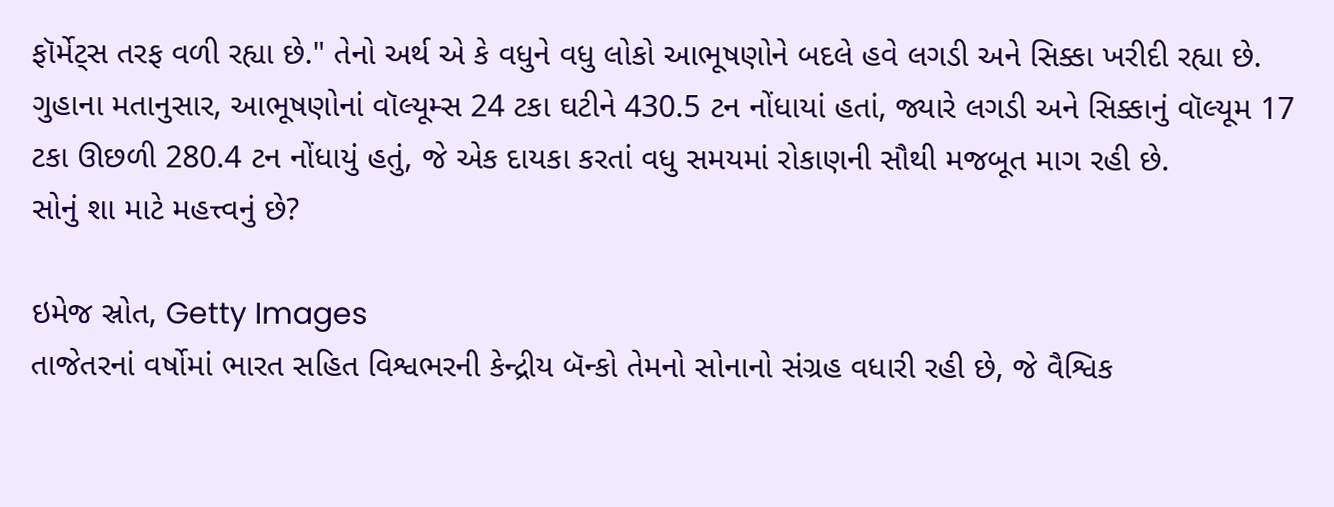ફૉર્મેટ્સ તરફ વળી રહ્યા છે." તેનો અર્થ એ કે વધુને વધુ લોકો આભૂષણોને બદલે હવે લગડી અને સિક્કા ખરીદી રહ્યા છે.
ગુહાના મતાનુસાર, આભૂષણોનાં વૉલ્યૂમ્સ 24 ટકા ઘટીને 430.5 ટન નોંધાયાં હતાં, જ્યારે લગડી અને સિક્કાનું વૉલ્યૂમ 17 ટકા ઊછળી 280.4 ટન નોંધાયું હતું, જે એક દાયકા કરતાં વધુ સમયમાં રોકાણની સૌથી મજબૂત માગ રહી છે.
સોનું શા માટે મહત્ત્વનું છે?

ઇમેજ સ્રોત, Getty Images
તાજેતરનાં વર્ષોમાં ભારત સહિત વિશ્વભરની કેન્દ્રીય બૅન્કો તેમનો સોનાનો સંગ્રહ વધારી રહી છે, જે વૈશ્વિક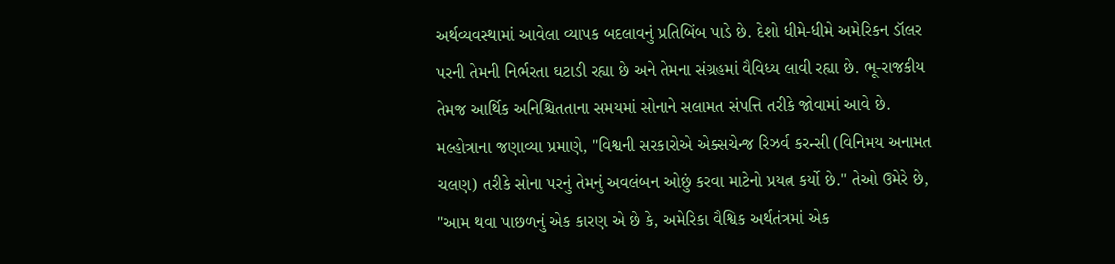અર્થવ્યવસ્થામાં આવેલા વ્યાપક બદલાવનું પ્રતિબિંબ પાડે છે. દેશો ધીમે-ધીમે અમેરિકન ડૉલર પરની તેમની નિર્ભરતા ઘટાડી રહ્યા છે અને તેમના સંગ્રહમાં વૈવિધ્ય લાવી રહ્યા છે. ભૂ-રાજકીય તેમજ આર્થિક અનિશ્ચિતતાના સમયમાં સોનાને સલામત સંપત્તિ તરીકે જોવામાં આવે છે.
મલ્હોત્રાના જણાવ્યા પ્રમાણે, "વિશ્વની સરકારોએ એક્સચેન્જ રિઝર્વ કરન્સી (વિનિમય અનામત ચલણ) તરીકે સોના પરનું તેમનું અવલંબન ઓછું કરવા માટેનો પ્રયત્ન કર્યો છે." તેઓ ઉમેરે છે, "આમ થવા પાછળનું એક કારણ એ છે કે, અમેરિકા વૈશ્વિક અર્થતંત્રમાં એક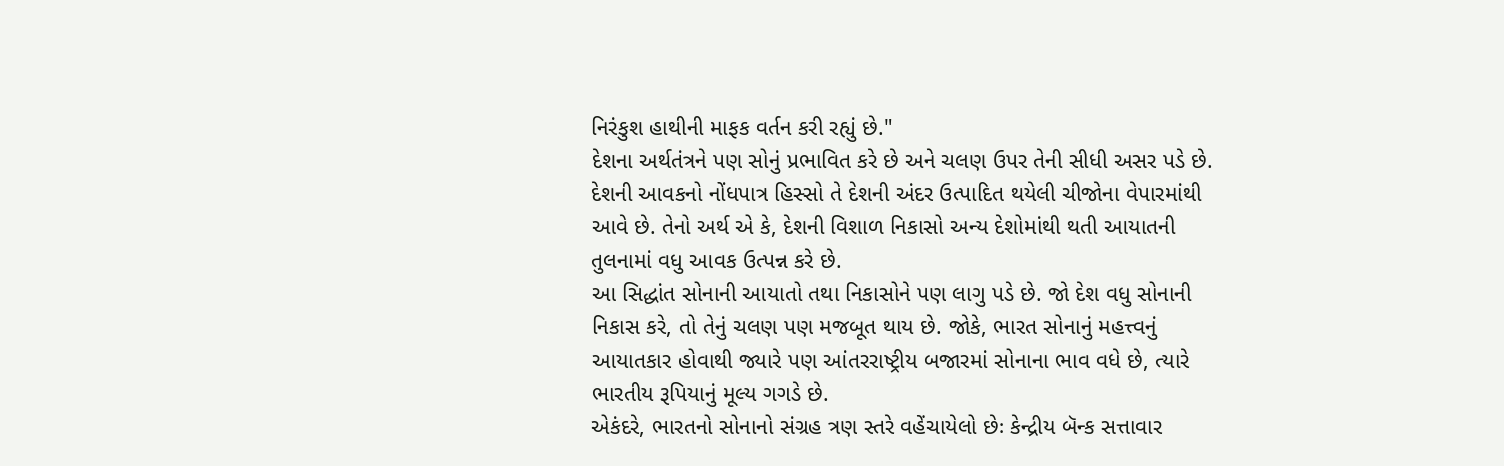નિરંકુશ હાથીની માફક વર્તન કરી રહ્યું છે."
દેશના અર્થતંત્રને પણ સોનું પ્રભાવિત કરે છે અને ચલણ ઉપર તેની સીધી અસર પડે છે.
દેશની આવકનો નોંધપાત્ર હિસ્સો તે દેશની અંદર ઉત્પાદિત થયેલી ચીજોના વેપારમાંથી આવે છે. તેનો અર્થ એ કે, દેશની વિશાળ નિકાસો અન્ય દેશોમાંથી થતી આયાતની તુલનામાં વધુ આવક ઉત્પન્ન કરે છે.
આ સિદ્ધાંત સોનાની આયાતો તથા નિકાસોને પણ લાગુ પડે છે. જો દેશ વધુ સોનાની નિકાસ કરે, તો તેનું ચલણ પણ મજબૂત થાય છે. જોકે, ભારત સોનાનું મહત્ત્વનું આયાતકાર હોવાથી જ્યારે પણ આંતરરાષ્ટ્રીય બજારમાં સોનાના ભાવ વધે છે, ત્યારે ભારતીય રૂપિયાનું મૂલ્ય ગગડે છે.
એકંદરે, ભારતનો સોનાનો સંગ્રહ ત્રણ સ્તરે વહેંચાયેલો છેઃ કેન્દ્રીય બૅન્ક સત્તાવાર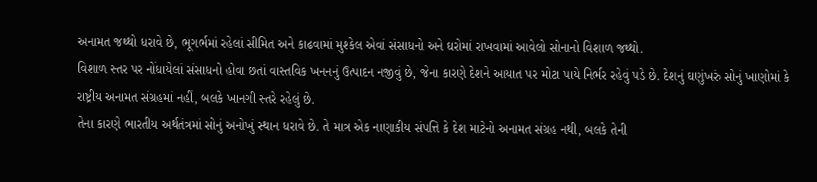અનામત જથ્થો ધરાવે છે, ભૂગર્ભમાં રહેલાં સીમિત અને કાઢવામાં મુશ્કેલ એવાં સંસાધનો અને ઘરોમાં રાખવામાં આવેલો સોનાનો વિશાળ જથ્થો.
વિશાળ સ્તર પર નોંધાયેલાં સંસાધનો હોવા છતાં વાસ્તવિક ખનનનું ઉત્પાદન નજીવું છે, જેના કારણે દેશને આયાત પર મોટા પાયે નિર્ભર રહેવું પડે છે. દેશનું ઘણુંખરું સોનું ખાણોમાં કે રાષ્ટ્રીય અનામત સંગ્રહમાં નહીં, બલકે ખાનગી સ્તરે રહેલું છે.
તેના કારણે ભારતીય અર્થતંત્રમાં સોનું અનોખું સ્થાન ધરાવે છે. તે માત્ર એક નાણાકીય સંપત્તિ કે દેશ માટેનો અનામત સંગ્રહ નથી, બલકે તેની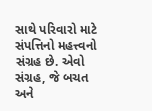સાથે પરિવારો માટે સંપત્તિનો મહત્ત્વનો સંગ્રહ છે. એવો સંગ્રહ, જે બચત અને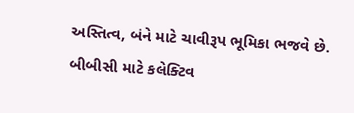અસ્તિત્વ, બંને માટે ચાવીરૂપ ભૂમિકા ભજવે છે.
બીબીસી માટે કલેક્ટિવ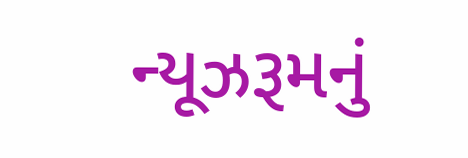ન્યૂઝરૂમનું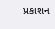પ્રકાશન